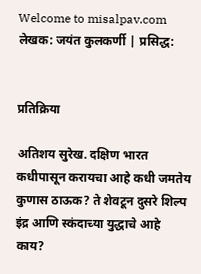Welcome to misalpav.com
लेखक: जयंत कुलकर्णी | प्रसिद्ध:


प्रतिक्रिया

अतिशय सुरेख. दक्षिण भारत कधीपासून करायचा आहे कधी जमतेय कुणास ठाऊक? ते शेवटून दुसरे शिल्प इंद्र आणि स्कंदाच्या युद्धाचे आहे काय?